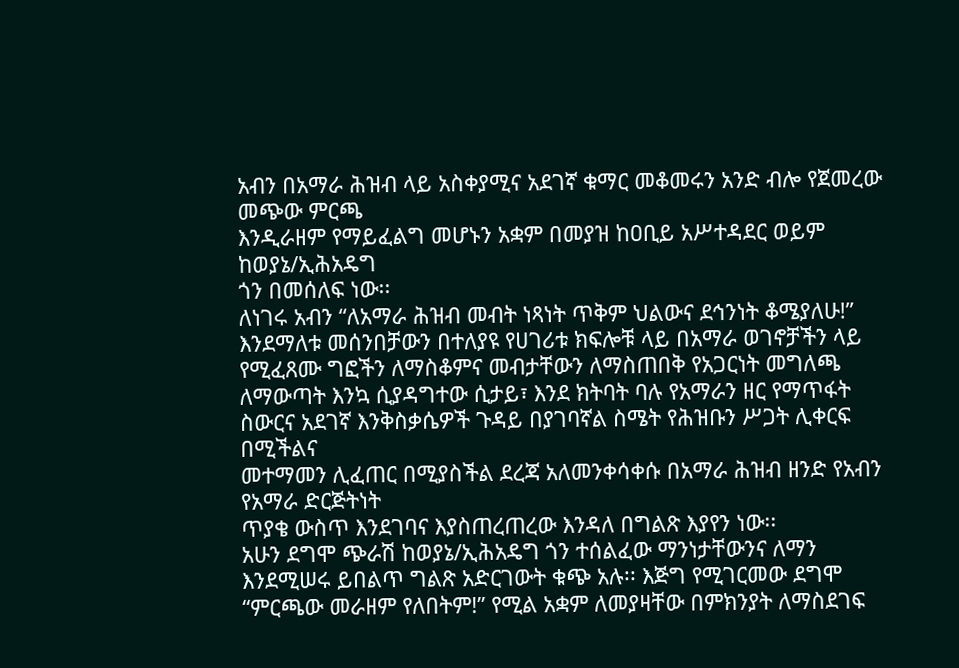አብን በአማራ ሕዝብ ላይ አስቀያሚና አደገኛ ቁማር መቆመሩን አንድ ብሎ የጀመረው መጭው ምርጫ
እንዲራዘም የማይፈልግ መሆኑን አቋም በመያዝ ከዐቢይ አሥተዳደር ወይም ከወያኔ/ኢሕአዴግ
ጎን በመሰለፍ ነው፡፡
ለነገሩ አብን “ለአማራ ሕዝብ መብት ነጻነት ጥቅም ህልውና ደኅንነት ቆሜያለሁ!” እንደማለቱ መሰንበቻውን በተለያዩ የሀገሪቱ ክፍሎቹ ላይ በአማራ ወገኖቻችን ላይ የሚፈጸሙ ግፎችን ለማስቆምና መብታቸውን ለማስጠበቅ የአጋርነት መግለጫ ለማውጣት እንኳ ሲያዳግተው ሲታይ፣ እንደ ክትባት ባሉ የአማራን ዘር የማጥፋት ስውርና አደገኛ እንቅስቃሴዎች ጉዳይ በያገባኛል ስሜት የሕዝቡን ሥጋት ሊቀርፍ በሚችልና
መተማመን ሊፈጠር በሚያስችል ደረጃ አለመንቀሳቀሱ በአማራ ሕዝብ ዘንድ የአብን የአማራ ድርጅትነት
ጥያቄ ውስጥ እንደገባና እያስጠረጠረው እንዳለ በግልጽ እያየን ነው፡፡
አሁን ደግሞ ጭራሽ ከወያኔ/ኢሕአዴግ ጎን ተሰልፈው ማንነታቸውንና ለማን እንደሚሠሩ ይበልጥ ግልጽ አድርገውት ቁጭ አሉ፡፡ እጅግ የሚገርመው ደግሞ “ምርጫው መራዘም የለበትም!” የሚል አቋም ለመያዛቸው በምክንያት ለማስደገፍ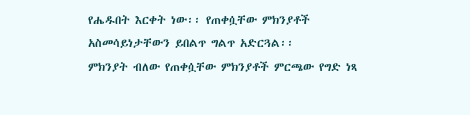የሔዱበት እርቀት ነው፡፡ የጠቀሷቸው ምክንያቶች አስመሳይነታቸውን ይበልጥ ግልጥ አድርጓል፡፡
ምክንያት ብለው የጠቀሷቸው ምክንያቶች ምርጫው የግድ ነጻ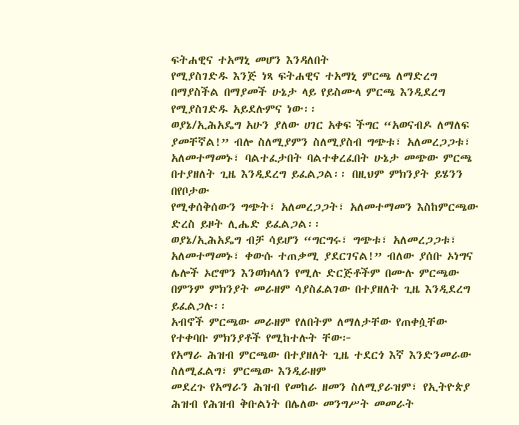ፍትሐዊና ተአማኒ መሆን እንዳለበት
የሚያስገድዱ እንጅ ነጻ ፍትሐዊና ተአማኒ ምርጫ ለማድረግ በማያስችል በማያመች ሁኔታ ላይ የይስሙላ ምርጫ እንዲደረግ የሚያስገድዱ አይደሉምና ነው፡፡
ወያኔ/ኢሕአዴግ አሁን ያለው ሀገር አቀፍ ችግር “አወናብዶ ለማለፍ ያመቸኛል!” ብሎ ስለሚያምን ስለሚያስብ ግጭቱ፣ አለመረጋጋቱ፣ አለመተማመኑ፣ ባልተፈታበት ባልተቀረፈበት ሁኔታ መጭው ምርጫ በተያዘለት ጊዜ እንዲደረግ ይፈልጋል፡፡ በዚህም ምክንያት ይሄንን በየቦታው
የሚቀሰቅሰውን ግጭት፣ አለመረጋጋት፣ አለመተማመን እስከምርጫው ድረስ ይዞት ሊሔድ ይፈልጋል፡፡
ወያኔ/ኢሕአዴግ ብቻ ሳይሆን “ግርግሩ፣ ግጭቱ፣ አለመረጋጋቱ፣ አለመተማመኑ፣ ቀውሱ ተጠቃሚ ያደርገናል!” ብለው ያሰቡ ኦነግና ሌሎች ኦሮሞን እንወክላለን የሚሉ ድርጅቶችም በሙሉ ምርጫው በምንም ምክንያት መራዘም ሳያስፈልገው በተያዘለት ጊዜ እንዲደረግ ይፈልጋሉ፡፡
አብኖች ምርጫው መራዘም የለበትም ለማለታቸው የጠቀሷቸው የተቀባቡ ምክንያቶች የሚከተሉት ቸው፦
የአማራ ሕዝብ ምርጫው በተያዘለት ጊዜ ተደርጎ እኛ እንድንመራው ስለሚፈልግ፣ ምርጫው እንዲራዘም
መደረጉ የአማራን ሕዝብ የመከራ ዘመን ስለሚያራዝም፣ የኢትዮጵያ ሕዝብ የሕዝብ ቅቡልነት በሌለው መንግሥት መመራት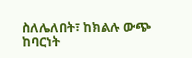ስለሌለበት፣ ከክልሉ ውጭ ከባርነት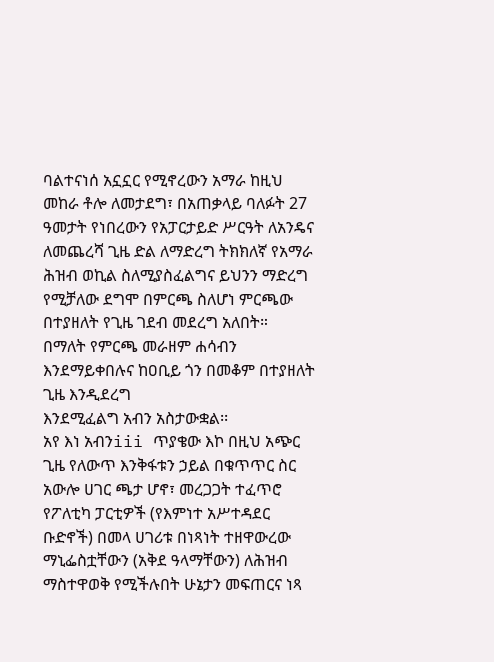ባልተናነሰ አኗኗር የሚኖረውን አማራ ከዚህ መከራ ቶሎ ለመታደግ፣ በአጠቃላይ ባለፉት 27 ዓመታት የነበረውን የአፓርታይድ ሥርዓት ለአንዴና ለመጨረሻ ጊዜ ድል ለማድረግ ትክክለኛ የአማራ ሕዝብ ወኪል ስለሚያስፈልግና ይህንን ማድረግ የሚቻለው ደግሞ በምርጫ ስለሆነ ምርጫው በተያዘለት የጊዜ ገደብ መደረግ አለበት።
በማለት የምርጫ መራዘም ሐሳብን እንደማይቀበሉና ከዐቢይ ጎን በመቆም በተያዘለት ጊዜ እንዲደረግ
እንደሚፈልግ አብን አስታውቋል፡፡
አየ እነ አብንiii ጥያቄው እኮ በዚህ አጭር ጊዜ የለውጥ እንቅፋቱን ኃይል በቁጥጥር ስር አውሎ ሀገር ጫታ ሆኖ፣ መረጋጋት ተፈጥሮ የፖለቲካ ፓርቲዎች (የእምነተ አሥተዳደር ቡድኖች) በመላ ሀገሪቱ በነጻነት ተዘዋውረው ማኒፌስቷቸውን (አቅደ ዓላማቸውን) ለሕዝብ ማስተዋወቅ የሚችሉበት ሁኔታን መፍጠርና ነጻ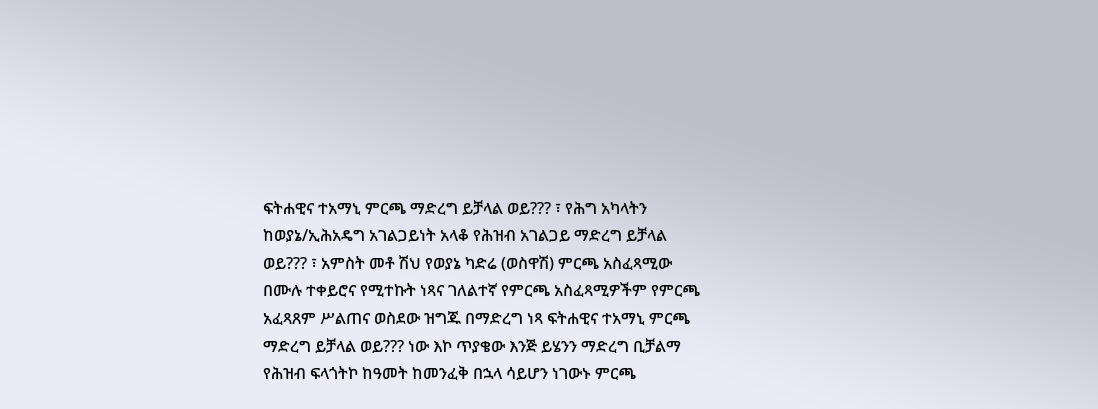ፍትሐዊና ተአማኒ ምርጫ ማድረግ ይቻላል ወይ??? ፣ የሕግ አካላትን ከወያኔ/ኢሕአዴግ አገልጋይነት አላቆ የሕዝብ አገልጋይ ማድረግ ይቻላል ወይ??? ፣ አምስት መቶ ሽህ የወያኔ ካድሬ (ወስዋሽ) ምርጫ አስፈጻሚው
በሙሉ ተቀይሮና የሚተኩት ነጻና ገለልተኛ የምርጫ አስፈጻሚዎችም የምርጫ አፈጻጸም ሥልጠና ወስደው ዝግጁ በማድረግ ነጻ ፍትሐዊና ተአማኒ ምርጫ ማድረግ ይቻላል ወይ??? ነው እኮ ጥያቄው እንጅ ይሄንን ማድረግ ቢቻልማ የሕዝብ ፍላጎትኮ ከዓመት ከመንፈቅ በኋላ ሳይሆን ነገውኑ ምርጫ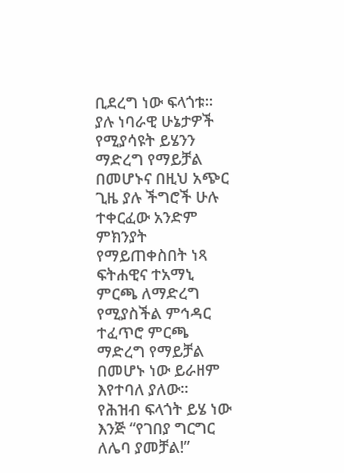ቢደረግ ነው ፍላጎቱ፡፡
ያሉ ነባራዊ ሁኔታዎች የሚያሳዩት ይሄንን ማድረግ የማይቻል በመሆኑና በዚህ አጭር ጊዜ ያሉ ችግሮች ሁሉ ተቀርፈው አንድም ምክንያት የማይጠቀስበት ነጻ ፍትሐዊና ተአማኒ ምርጫ ለማድረግ የሚያስችል ምኅዳር ተፈጥሮ ምርጫ ማድረግ የማይቻል በመሆኑ ነው ይራዘም እየተባለ ያለው፡፡
የሕዝብ ፍላጎት ይሄ ነው እንጅ “የገበያ ግርግር ለሌባ ያመቻል!”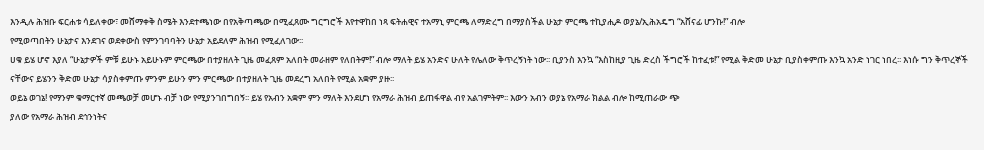እንዲሉ ሕዝቡ ፍርሐቱ ሳይለቀው፣ መሸማቀቅ ስሜት እንደተጫነው በየአቅጣጫው በሚፈጸሙ ግርግሮች እየተዋከበ ነጻ ፍትሐዊና ተአማኒ ምርጫ ለማድረግ በማያስችል ሁኔታ ምርጫ ተኪያሒዶ ወያኔ/ኢሕአዴግ “አሸናፊ ሆንኩ!” ብሎ
የሚወጣበትን ሁኔታና እንደገና ወደቀውስ የምንገባባትን ሁኔታ አይደለም ሕዝብ የሚፈለገው፡፡
ሀቁ ይሄ ሆኖ እያለ “ሁኔታዎች ምቹ ይሁኑ አይሁኑም ምርጫው በተያዘለት ጊዜ መፈጸም አለበት መራዘም የለበትም!” ብሎ ማለት ይሄ አንድና ሁለት የሌለው ቅጥረኝነት ነው፡፡ ቢያንስ እንኳ “እስከዚያ ጊዜ ድረስ ችግሮች ከተፈቱ!” የሚል ቅድመ ሁኔታ ቢያስቀምጡ እንኳ አንድ ነገር ነበረ፡፡ እነሱ ግን ቅጥረኞች ናቸውና ይሄንን ቅድመ ሁኔታ ሳያስቀምጡ ምንም ይሁን ምን ምርጫው በተያዘለት ጊዜ መደረግ አለበት የሚል አቋም ያዙ፡፡
ወይኔ ወገኔ! የማንም ቁማርተኛ መጫወቻ መሆኑ ብቻ ነው የሚያንገበግበኝ፡፡ ይሄ የአብን አቋም ምን ማለት እንደሆነ የአማራ ሕዝብ ይጠፋዋል ብየ አልገምትም፡፡ እውን አብን ወያኔ የአማራ ክልል ብሎ ከሚጠራው ጭ
ያለው የአማራ ሕዝብ ደኅንነትና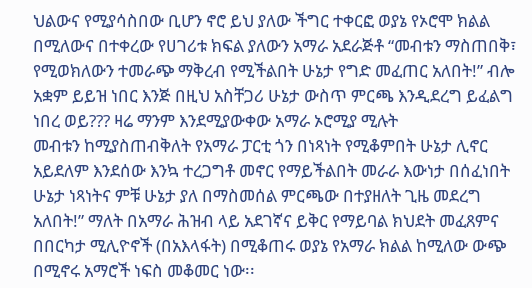ህልውና የሚያሳስበው ቢሆን ኖሮ ይህ ያለው ችግር ተቀርፎ ወያኔ የኦሮሞ ክልል በሚለውና በተቀረው የሀገሪቱ ክፍል ያለውን አማራ አደራጅቶ “መብቱን ማስጠበቅ፣ የሚወክለውን ተመራጭ ማቅረብ የሚችልበት ሁኔታ የግድ መፈጠር አለበት!” ብሎ አቋም ይይዝ ነበር እንጅ በዚህ አስቸጋሪ ሁኔታ ውስጥ ምርጫ እንዲደረግ ይፈልግ ነበረ ወይ??? ዛሬ ማንም እንደሚያውቀው አማራ ኦሮሚያ ሚሉት
መብቱን ከሚያስጠብቅለት የአማራ ፓርቲ ጎን በነጻነት የሚቆምበት ሁኔታ ሊኖር አይደለም እንደሰው እንኳ ተረጋግቶ መኖር የማይችልበት መራራ እውነታ በሰፈነበት ሁኔታ ነጻነትና ምቹ ሁኔታ ያለ በማስመሰል ምርጫው በተያዘለት ጊዜ መደረግ አለበት!” ማለት በአማራ ሕዝብ ላይ አደገኛና ይቅር የማይባል ክህደት መፈጸምና በበርካታ ሚሊዮኖች (በአእላፋት) በሚቆጠሩ ወያኔ የአማራ ክልል ከሚለው ውጭ በሚኖሩ አማሮች ነፍስ መቆመር ነው፡፡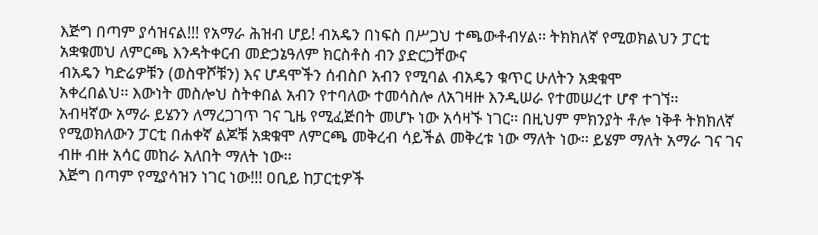እጅግ በጣም ያሳዝናል!!! የአማራ ሕዝብ ሆይ! ብአዴን በነፍስ በሥጋህ ተጫውቶብሃል፡፡ ትክክለኛ የሚወክልህን ፓርቲ አቋቁመህ ለምርጫ እንዳትቀርብ መድኃኔዓለም ክርስቶስ ብን ያድርጋቸውና
ብአዴን ካድሬዎቹን (ወስዋሾቹን) እና ሆዳሞችን ሰብስቦ አብን የሚባል ብአዴን ቁጥር ሁለትን አቋቁሞ
አቀረበልህ፡፡ እውነት መስሎህ ስትቀበል አብን የተባለው ተመሳስሎ ለአገዛዙ እንዲሠራ የተመሠረተ ሆኖ ተገኘ፡፡
አብዛኛው አማራ ይሄንን ለማረጋገጥ ገና ጊዜ የሚፈጅበት መሆኑ ነው አሳዛኙ ነገር፡፡ በዚህም ምክንያት ቶሎ ነቅቶ ትክክለኛ የሚወክለውን ፓርቲ በሐቀኛ ልጆቹ አቋቁሞ ለምርጫ መቅረብ ሳይችል መቅረቱ ነው ማለት ነው፡፡ ይሄም ማለት አማራ ገና ገና ብዙ ብዙ አሳር መከራ አለበት ማለት ነው፡፡
እጅግ በጣም የሚያሳዝን ነገር ነው!!! ዐቢይ ከፓርቲዎች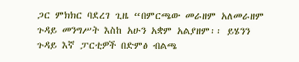ጋር ምክክር ባደረገ ጊዜ “በምርጫው መራዘም አለመራዘም ጉዳይ መንግሥት እስከ አሁን አቋም አልያዘም፡፡ ይሄንን ጉዳይ እኛ ፓርቲዎች በድምፅ ብልጫ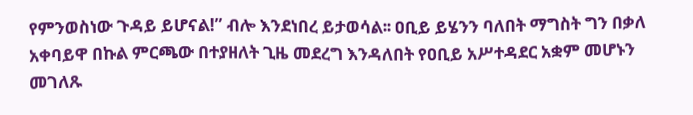የምንወስነው ጉዳይ ይሆናል!” ብሎ እንደነበረ ይታወሳል፡፡ ዐቢይ ይሄንን ባለበት ማግስት ግን በቃለ አቀባይዋ በኩል ምርጫው በተያዘለት ጊዜ መደረግ እንዳለበት የዐቢይ አሥተዳደር አቋም መሆኑን መገለጹ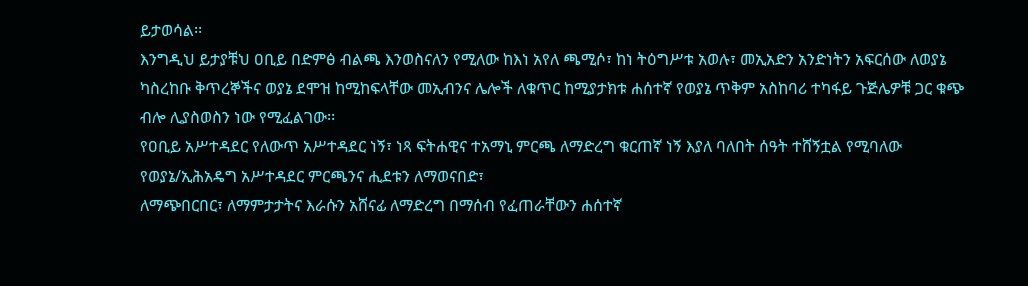ይታወሳል፡፡
እንግዲህ ይታያቹህ ዐቢይ በድምፅ ብልጫ እንወስናለን የሚለው ከእነ አየለ ጫሚሶ፣ ከነ ትዕግሥቱ አወሉ፣ መኢአድን አንድነትን አፍርሰው ለወያኔ ካስረከቡ ቅጥረኞችና ወያኔ ደሞዝ ከሚከፍላቸው መኢብንና ሌሎች ለቁጥር ከሚያታክቱ ሐሰተኛ የወያኔ ጥቅም አስከባሪ ተካፋይ ጉጅሌዎቹ ጋር ቁጭ ብሎ ሊያስወስን ነው የሚፈልገው፡፡
የዐቢይ አሥተዳደር የለውጥ አሥተዳደር ነኝ፣ ነጻ ፍትሐዊና ተአማኒ ምርጫ ለማድረግ ቁርጠኛ ነኝ እያለ ባለበት ሰዓት ተሸኝቷል የሚባለው የወያኔ/ኢሕአዴግ አሥተዳደር ምርጫንና ሒደቱን ለማወናበድ፣
ለማጭበርበር፣ ለማምታታትና እራሱን አሸናፊ ለማድረግ በማሰብ የፈጠራቸውን ሐሰተኛ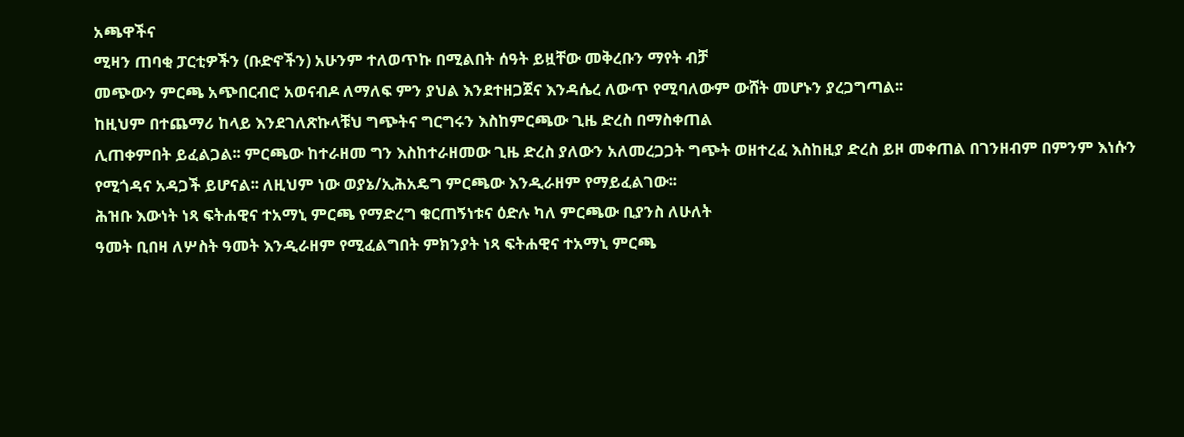አጫዋችና
ሚዛን ጠባቂ ፓርቲዎችን (ቡድኖችን) አሁንም ተለወጥኩ በሚልበት ሰዓት ይዟቸው መቅረቡን ማየት ብቻ
መጭውን ምርጫ አጭበርብሮ አወናብዶ ለማለፍ ምን ያህል እንደተዘጋጀና እንዳሴረ ለውጥ የሚባለውም ውሸት መሆኑን ያረጋግጣል፡፡
ከዚህም በተጨማሪ ከላይ እንደገለጽኩላቹህ ግጭትና ግርግሩን እስከምርጫው ጊዜ ድረስ በማስቀጠል
ሊጠቀምበት ይፈልጋል፡፡ ምርጫው ከተራዘመ ግን እስከተራዘመው ጊዜ ድረስ ያለውን አለመረጋጋት ግጭት ወዘተረፈ እስከዚያ ድረስ ይዞ መቀጠል በገንዘብም በምንም እነሱን የሚጎዳና አዳጋች ይሆናል፡፡ ለዚህም ነው ወያኔ/ኢሕአዴግ ምርጫው እንዲራዘም የማይፈልገው፡፡
ሕዝቡ እውነት ነጻ ፍትሐዊና ተአማኒ ምርጫ የማድረግ ቁርጠኝነቱና ዕድሉ ካለ ምርጫው ቢያንስ ለሁለት
ዓመት ቢበዛ ለሦስት ዓመት እንዲራዘም የሚፈልግበት ምክንያት ነጻ ፍትሐዊና ተአማኒ ምርጫ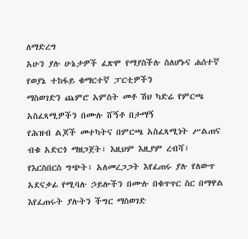ለማድረግ
አሁን ያሉ ሁኔታዎች ፈጽሞ የማያስችሉ ስለሆኑና ሐሰተኛ የወያኔ ተከፋይ ቁማርተኛ ፓርቲዎችን
ማስወገድን ጨምሮ አምስት መቶ ሽህ ካድሬ የምርጫ አስፈጻሚዎችን በሙሉ ሸኝቶ በታማኝ
የሕዝብ ልጆች መተካትና በምርጫ አስፈጻሚነት ሥልጠና ብቁ አድርጎ ማዘጋጀት፣ እዚህም እዚያም ረብሻ፣ የእርስበርስ ግጭት፣ አለመረጋጋት እየፈጠሩ ያሉ የለውጥ አደናቃፊ የሚባሉ ኃይሎችን በሙሉ በቁጥጥር ስር በማዋል እየፈጠሩት ያሉትን ችግር ማስወገድ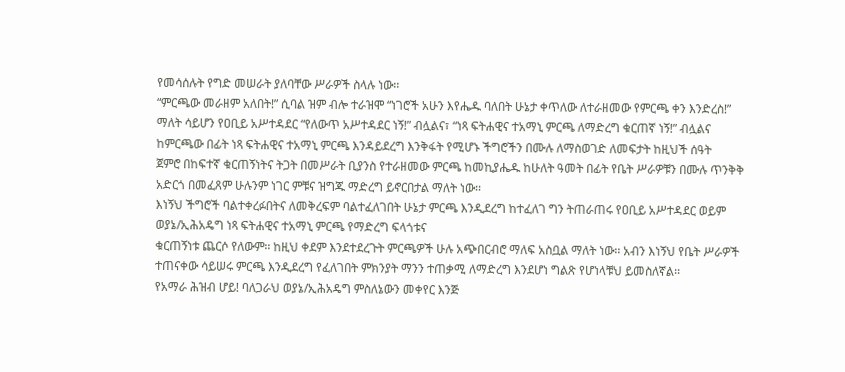የመሳሰሉት የግድ መሠራት ያለባቸው ሥራዎች ስላሉ ነው፡፡
“ምርጫው መራዘም አለበት!” ሲባል ዝም ብሎ ተራዝሞ “ነገሮች አሁን እየሔዱ ባለበት ሁኔታ ቀጥለው ለተራዘመው የምርጫ ቀን እንድረስ!” ማለት ሳይሆን የዐቢይ አሥተዳደር “የለውጥ አሥተዳደር ነኝ!” ብሏልና፣ “ነጻ ፍትሐዊና ተአማኒ ምርጫ ለማድረግ ቁርጠኛ ነኝ!” ብሏልና ከምርጫው በፊት ነጻ ፍትሐዊና ተአማኒ ምርጫ እንዳይደረግ እንቅፋት የሚሆኑ ችግሮችን በሙሉ ለማስወገድ ለመፍታት ከዚህች ሰዓት
ጀምሮ በከፍተኛ ቁርጠኝነትና ትጋት በመሥራት ቢያንስ የተራዘመው ምርጫ ከመኪያሔዱ ከሁለት ዓመት በፊት የቤት ሥራዎቹን በሙሉ ጥንቅቅ አድርጎ በመፈጸም ሁሉንም ነገር ምቹና ዝግጁ ማድረግ ይኖርበታል ማለት ነው፡፡
እነኝህ ችግሮች ባልተቀረፉበትና ለመቅረፍም ባልተፈለገበት ሁኔታ ምርጫ እንዲደረግ ከተፈለገ ግን ትጠራጠሩ የዐቢይ አሥተዳደር ወይም ወያኔ/ኢሕአዴግ ነጻ ፍትሐዊና ተአማኒ ምርጫ የማድረግ ፍላጎቱና
ቁርጠኝነቱ ጨርሶ የለውም፡፡ ከዚህ ቀደም እንደተደረጉት ምርጫዎች ሁሉ አጭበርብሮ ማለፍ አስቧል ማለት ነው፡፡ አብን እነኝህ የቤት ሥራዎች ተጠናቀው ሳይሠሩ ምርጫ እንዲደረግ የፈለገበት ምክንያት ማንን ተጠቃሚ ለማድረግ እንደሆነ ግልጽ የሆነላቹህ ይመስለኛል፡፡
የአማራ ሕዝብ ሆይ! ባለጋራህ ወያኔ/ኢሕአዴግ ምስለኔውን መቀየር እንጅ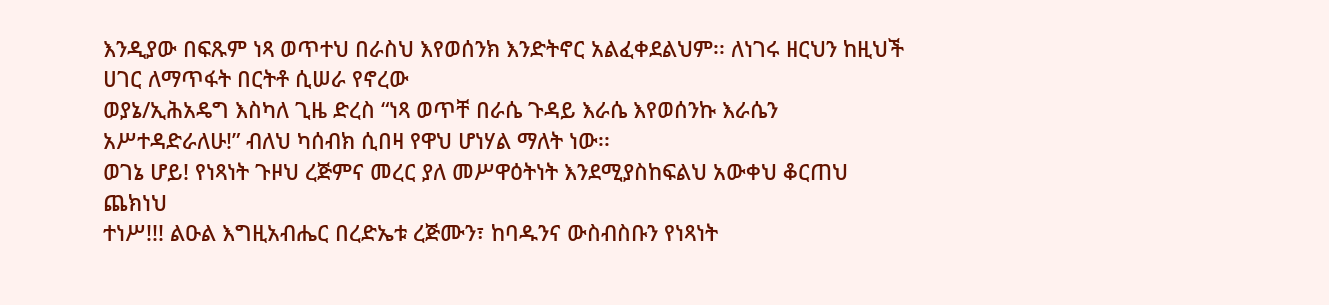እንዲያው በፍጹም ነጻ ወጥተህ በራስህ እየወሰንክ እንድትኖር አልፈቀደልህም፡፡ ለነገሩ ዘርህን ከዚህች ሀገር ለማጥፋት በርትቶ ሲሠራ የኖረው
ወያኔ/ኢሕአዴግ እስካለ ጊዜ ድረስ “ነጻ ወጥቸ በራሴ ጉዳይ እራሴ እየወሰንኩ እራሴን አሥተዳድራለሁ!” ብለህ ካሰብክ ሲበዛ የዋህ ሆነሃል ማለት ነው፡፡
ወገኔ ሆይ! የነጻነት ጉዞህ ረጅምና መረር ያለ መሥዋዕትነት እንደሚያስከፍልህ አውቀህ ቆርጠህ ጨክነህ
ተነሥ!!! ልዑል እግዚአብሔር በረድኤቱ ረጅሙን፣ ከባዱንና ውስብስቡን የነጻነት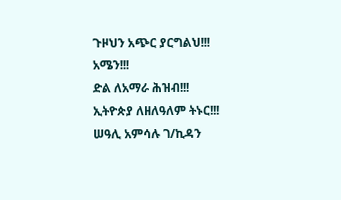ጉዞህን አጭር ያርግልህ!!!
አሜን!!!
ድል ለአማራ ሕዝብ!!!
ኢትዮጵያ ለዘለዓለም ትኑር!!!
ሠዓሊ አምሳሉ ገ/ኪዳን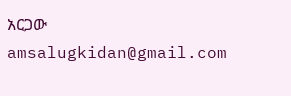አርጋው
amsalugkidan@gmail.com